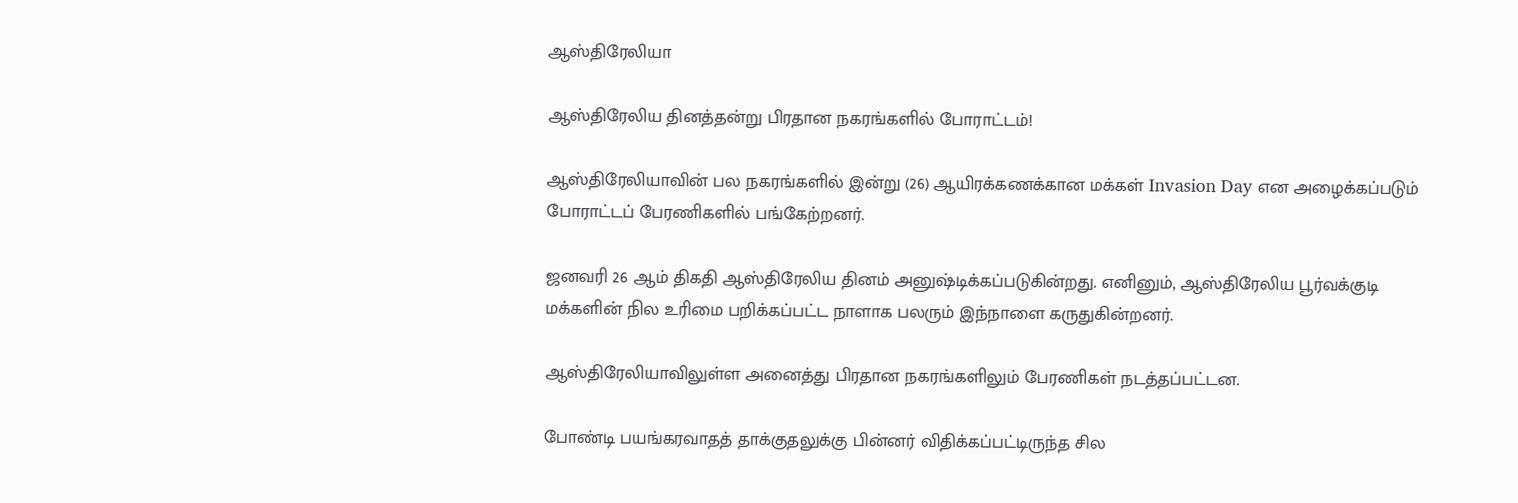ஆஸ்திரேலியா

ஆஸ்திரேலிய தினத்தன்று பிரதான நகரங்களில் போராட்டம்!

ஆஸ்திரேலியாவின் பல நகரங்களில் இன்று (26) ஆயிரக்கணக்கான மக்கள் Invasion Day என அழைக்கப்படும் போராட்டப் பேரணிகளில் பங்கேற்றனர்.

ஜனவரி 26 ஆம் திகதி ஆஸ்திரேலிய தினம் அனுஷ்டிக்கப்படுகின்றது. எனினும், ஆஸ்திரேலிய பூர்வக்குடி மக்களின் நில உரிமை பறிக்கப்பட்ட நாளாக பலரும் இந்நாளை கருதுகின்றனர்.

ஆஸ்திரேலியாவிலுள்ள அனைத்து பிரதான நகரங்களிலும் பேரணிகள் நடத்தப்பட்டன.

போண்டி பயங்கரவாதத் தாக்குதலுக்கு பின்னர் விதிக்கப்பட்டிருந்த சில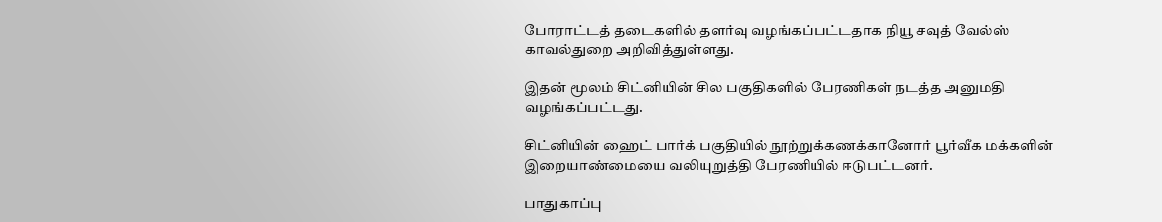போராட்டத் தடைகளில் தளர்வு வழங்கப்பட்டதாக நியூ சவுத் வேல்ஸ் காவல்துறை அறிவித்துள்ளது.

இதன் மூலம் சிட்னியின் சில பகுதிகளில் பேரணிகள் நடத்த அனுமதி வழங்கப்பட்டது.

சிட்னியின் ஹைட் பார்க் பகுதியில் நூற்றுக்கணக்கானோர் பூர்வீக மக்களின் இறையாண்மையை வலியுறுத்தி பேரணியில் ஈடுபட்டனர்.

பாதுகாப்பு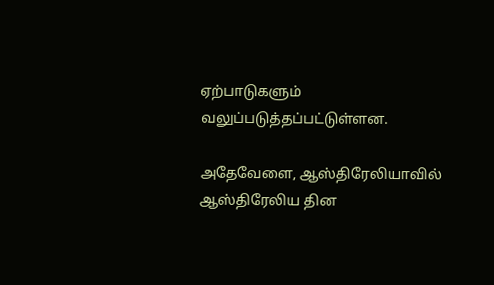ஏற்பாடுகளும் வலுப்படுத்தப்பட்டுள்ளன.

அதேவேளை, ஆஸ்திரேலியாவில் ஆஸ்திரேலிய தின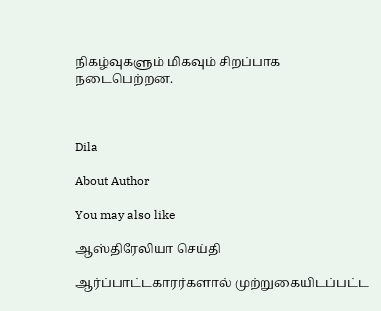நிகழ்வுகளும் மிகவும் சிறப்பாக நடைபெற்றன.



Dila

About Author

You may also like

ஆஸ்திரேலியா செய்தி

ஆர்ப்பாட்டகாரர்களால் முற்றுகையிடப்பட்ட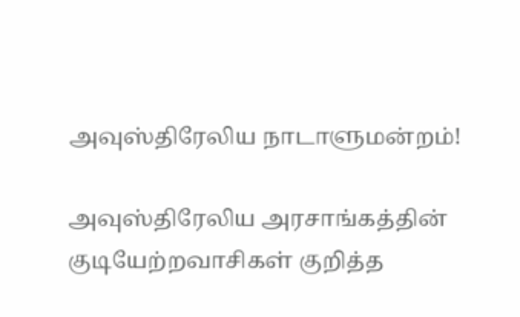அவுஸ்திரேலிய நாடாளுமன்றம்!

அவுஸ்திரேலிய அரசாங்கத்தின் குடியேற்றவாசிகள் குறித்த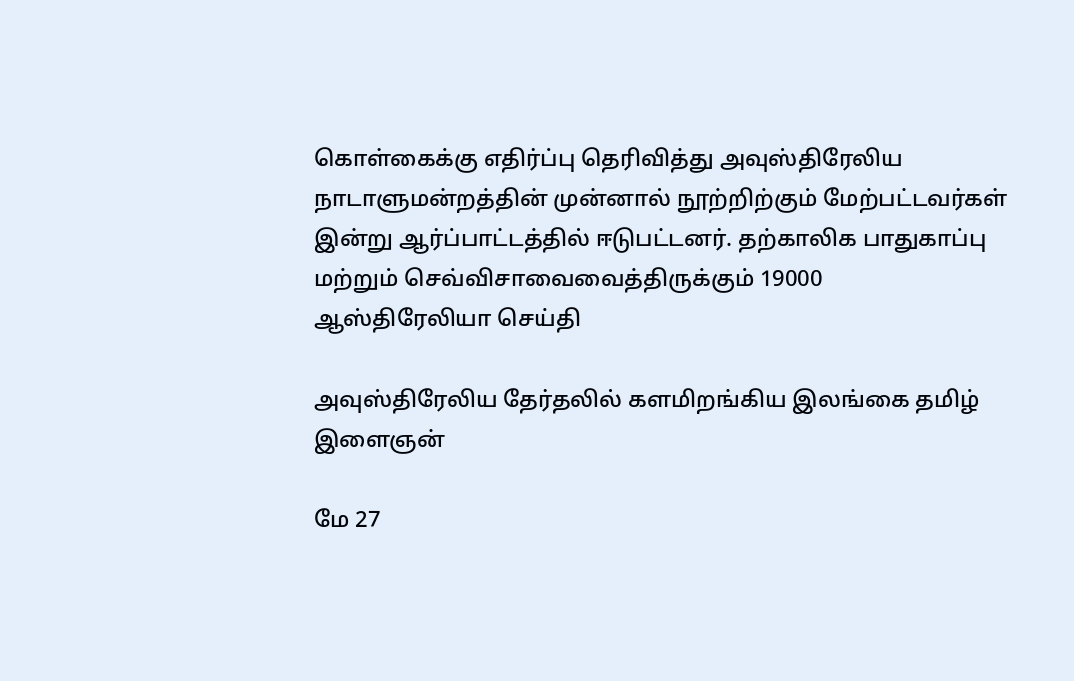கொள்கைக்கு எதிர்ப்பு தெரிவித்து அவுஸ்திரேலிய நாடாளுமன்றத்தின் முன்னால் நூற்றிற்கும் மேற்பட்டவர்கள் இன்று ஆர்ப்பாட்டத்தில் ஈடுபட்டனர். தற்காலிக பாதுகாப்பு மற்றும் செவ்விசாவைவைத்திருக்கும் 19000
ஆஸ்திரேலியா செய்தி

அவுஸ்திரேலிய தேர்தலில் களமிறங்கிய இலங்கை தமிழ் இளைஞன்

மே 27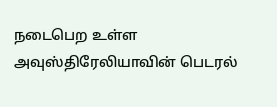நடைபெற உள்ள அவுஸ்திரேலியாவின் பெடரல்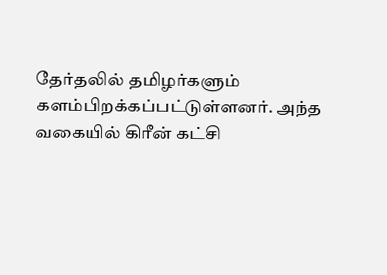தேர்தலில் தமிழர்களும் களம்பிறக்கப்பட்டுள்ளனர். அந்த வகையில் கிரீன் கட்சி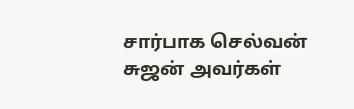சார்பாக செல்வன் சுஜன் அவர்கள்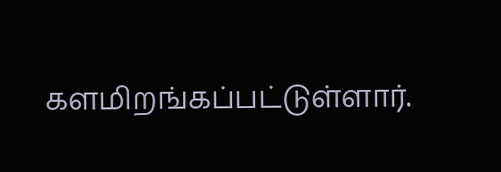களமிறங்கப்பட்டுள்ளார்.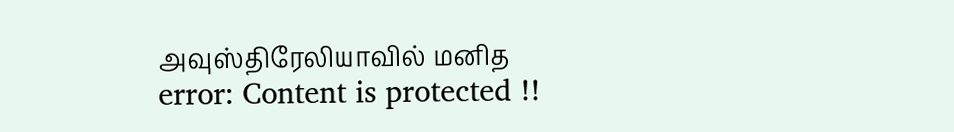அவுஸ்திரேலியாவில் மனித
error: Content is protected !!